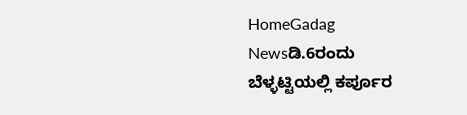HomeGadag Newsಡಿ.6ರಂದು ಬೆಳ್ಳಟ್ಟಿಯಲ್ಲಿ ಕರ್ಪೂರ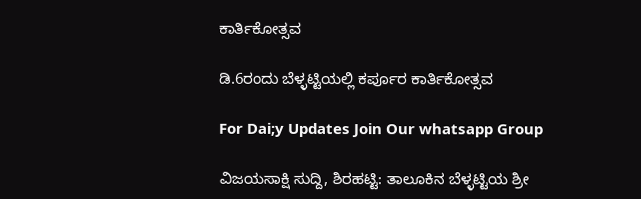ಕಾರ್ತಿಕೋತ್ಸವ

ಡಿ.6ರಂದು ಬೆಳ್ಳಟ್ಟಿಯಲ್ಲಿ ಕರ್ಪೂರ ಕಾರ್ತಿಕೋತ್ಸವ

For Dai;y Updates Join Our whatsapp Group

ವಿಜಯಸಾಕ್ಷಿ ಸುದ್ದಿ, ಶಿರಹಟ್ಟಿ: ತಾಲೂಕಿನ ಬೆಳ್ಳಟ್ಟಿಯ ಶ್ರೀ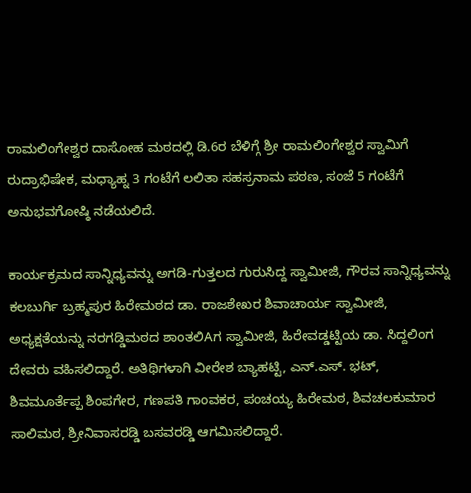ರಾಮಲಿಂಗೇಶ್ವರ ದಾಸೋಹ ಮಠದಲ್ಲಿ ಡಿ.6ರ ಬೆಳಿಗ್ಗೆ ಶ್ರೀ ರಾಮಲಿಂಗೇಶ್ವರ ಸ್ವಾಮಿಗೆ ರುದ್ರಾಭಿಷೇಕ, ಮಧ್ಯಾಹ್ನ 3 ಗಂಟೆಗೆ ಲಲಿತಾ ಸಹಸ್ರನಾಮ ಪಠಣ, ಸಂಜೆ 5 ಗಂಟೆಗೆ ಅನುಭವಗೋಷ್ಠಿ ನಡೆಯಲಿದೆ.

ಕಾರ್ಯಕ್ರಮದ ಸಾನ್ನಿಧ್ಯವನ್ನು ಅಗಡಿ-ಗುತ್ತಲದ ಗುರುಸಿದ್ದ ಸ್ವಾಮೀಜಿ, ಗೌರವ ಸಾನ್ನಿಧ್ಯವನ್ನು ಕಲಬುರ್ಗಿ ಬ್ರಹ್ಮಪುರ ಹಿರೇಮಠದ ಡಾ. ರಾಜಶೇಖರ ಶಿವಾಚಾರ್ಯ ಸ್ವಾಮೀಜಿ, ಅಧ್ಯಕ್ಷತೆಯನ್ನು ನರಗಡ್ಡಿಮಠದ ಶಾಂತಲಿAಗ ಸ್ವಾಮೀಜಿ, ಹಿರೇವಡ್ಡಟ್ಟಿಯ ಡಾ. ಸಿದ್ದಲಿಂಗ ದೇವರು ವಹಿಸಲಿದ್ದಾರೆ. ಅತಿಥಿಗಳಾಗಿ ವೀರೇಶ ಬ್ಯಾಹಟ್ಟಿ, ಎನ್.ಎಸ್. ಭಟ್, ಶಿವಮೂರ್ತೆಪ್ಪ ಶಿಂಪಗೇರ, ಗಣಪತಿ ಗಾಂವಕರ, ಪಂಚಯ್ಯ ಹಿರೇಮಠ, ಶಿವಚಲಕುಮಾರ ಸಾಲಿಮಠ, ಶ್ರೀನಿವಾಸರಡ್ಡಿ ಬಸವರಡ್ಡಿ ಆಗಮಿಸಲಿದ್ದಾರೆ.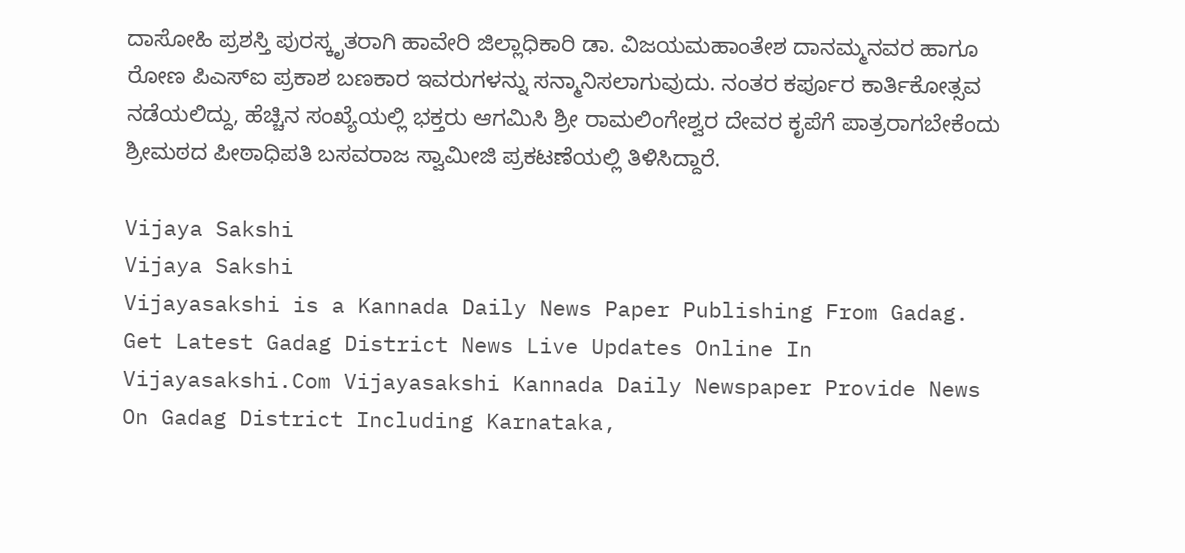ದಾಸೋಹಿ ಪ್ರಶಸ್ತಿ ಪುರಸ್ಕೃತರಾಗಿ ಹಾವೇರಿ ಜಿಲ್ಲಾಧಿಕಾರಿ ಡಾ. ವಿಜಯಮಹಾಂತೇಶ ದಾನಮ್ಮನವರ ಹಾಗೂ ರೋಣ ಪಿಎಸ್‌ಐ ಪ್ರಕಾಶ ಬಣಕಾರ ಇವರುಗಳನ್ನು ಸನ್ಮಾನಿಸಲಾಗುವುದು. ನಂತರ ಕರ್ಪೂರ ಕಾರ್ತಿಕೋತ್ಸವ ನಡೆಯಲಿದ್ದು, ಹೆಚ್ಚಿನ ಸಂಖ್ಯೆಯಲ್ಲಿ ಭಕ್ತರು ಆಗಮಿಸಿ ಶ್ರೀ ರಾಮಲಿಂಗೇಶ್ವರ ದೇವರ ಕೃಪೆಗೆ ಪಾತ್ರರಾಗಬೇಕೆಂದು ಶ್ರೀಮಠದ ಪೀಠಾಧಿಪತಿ ಬಸವರಾಜ ಸ್ವಾಮೀಜಿ ಪ್ರಕಟಣೆಯಲ್ಲಿ ತಿಳಿಸಿದ್ದಾರೆ.

Vijaya Sakshi
Vijaya Sakshi
Vijayasakshi is a Kannada Daily News Paper Publishing From Gadag. Get Latest Gadag District News Live Updates Online In Vijayasakshi.Com Vijayasakshi Kannada Daily Newspaper Provide News On Gadag District Including Karnataka,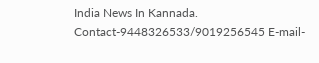India News In Kannada. Contact-9448326533/9019256545 E-mail-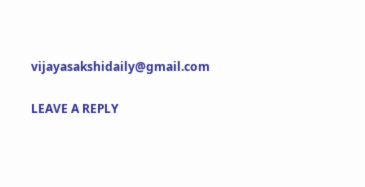vijayasakshidaily@gmail.com

LEAVE A REPLY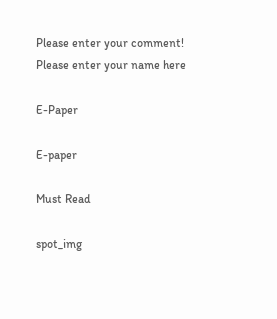Please enter your comment!
Please enter your name here

E-Paper

E-paper

Must Read

spot_img